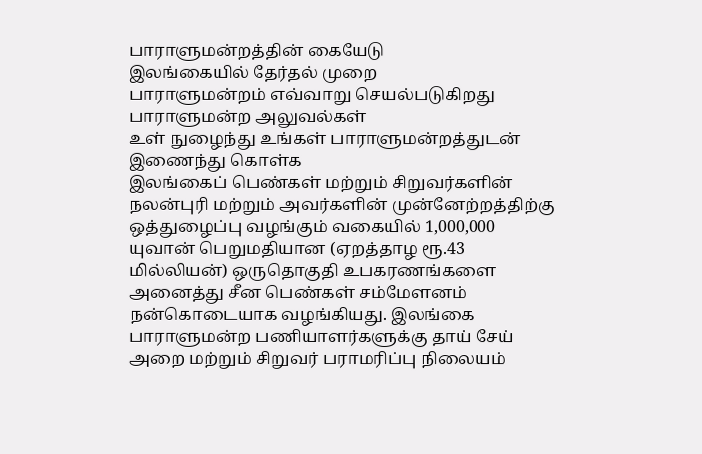பாராளுமன்றத்தின் கையேடு
இலங்கையில் தேர்தல் முறை
பாராளுமன்றம் எவ்வாறு செயல்படுகிறது
பாராளுமன்ற அலுவல்கள்
உள் நுழைந்து உங்கள் பாராளுமன்றத்துடன் இணைந்து கொள்க
இலங்கைப் பெண்கள் மற்றும் சிறுவர்களின் நலன்புரி மற்றும் அவர்களின் முன்னேற்றத்திற்கு ஒத்துழைப்பு வழங்கும் வகையில் 1,000,000 யுவான் பெறுமதியான (ஏறத்தாழ ரூ.43 மில்லியன்) ஒருதொகுதி உபகரணங்களை அனைத்து சீன பெண்கள் சம்மேளனம் நன்கொடையாக வழங்கியது. இலங்கை பாராளுமன்ற பணியாளர்களுக்கு தாய் சேய் அறை மற்றும் சிறுவர் பராமரிப்பு நிலையம்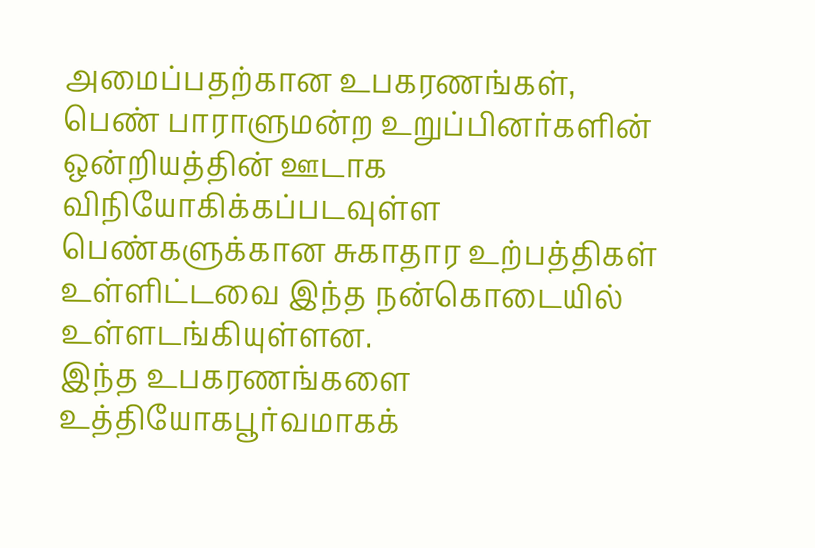அமைப்பதற்கான உபகரணங்கள், பெண் பாராளுமன்ற உறுப்பினர்களின் ஒன்றியத்தின் ஊடாக விநியோகிக்கப்படவுள்ள பெண்களுக்கான சுகாதார உற்பத்திகள் உள்ளிட்டவை இந்த நன்கொடையில் உள்ளடங்கியுள்ளன.
இந்த உபகரணங்களை உத்தியோகபூர்வமாகக்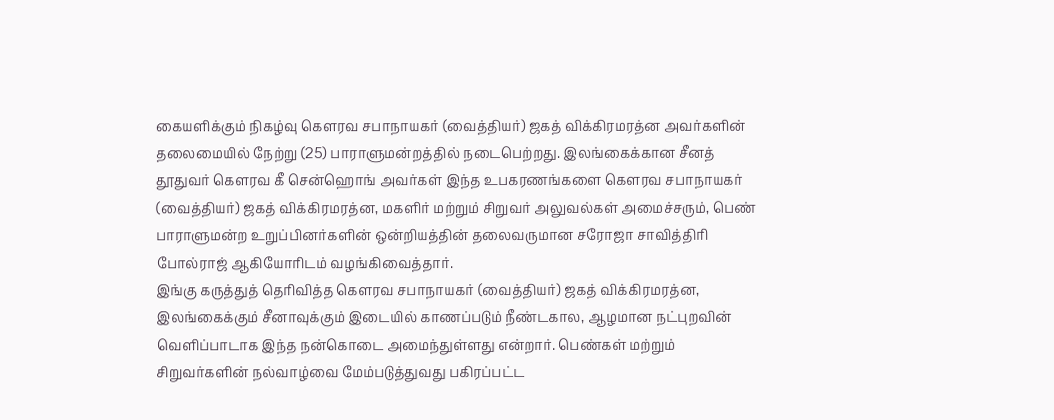கையளிக்கும் நிகழ்வு கௌரவ சபாநாயகர் (வைத்தியர்) ஜகத் விக்கிரமரத்ன அவர்களின் தலைமையில் நேற்று (25) பாராளுமன்றத்தில் நடைபெற்றது. இலங்கைக்கான சீனத் தூதுவர் கௌரவ கீ சென்ஹொங் அவர்கள் இந்த உபகரணங்களை கௌரவ சபாநாயகர் (வைத்தியர்) ஜகத் விக்கிரமரத்ன, மகளிர் மற்றும் சிறுவர் அலுவல்கள் அமைச்சரும், பெண் பாராளுமன்ற உறுப்பினர்களின் ஒன்றியத்தின் தலைவருமான சரோஜா சாவித்திரி போல்ராஜ் ஆகியோரிடம் வழங்கிவைத்தார்.
இங்கு கருத்துத் தெரிவித்த கௌரவ சபாநாயகர் (வைத்தியர்) ஜகத் விக்கிரமரத்ன, இலங்கைக்கும் சீனாவுக்கும் இடையில் காணப்படும் நீண்டகால, ஆழமான நட்புறவின் வெளிப்பாடாக இந்த நன்கொடை அமைந்துள்ளது என்றார். பெண்கள் மற்றும் சிறுவர்களின் நல்வாழ்வை மேம்படுத்துவது பகிரப்பட்ட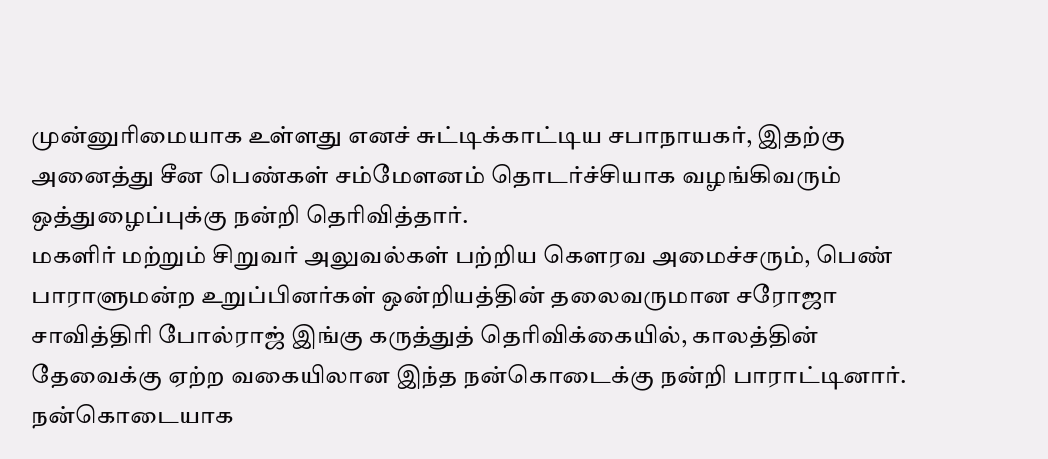முன்னுரிமையாக உள்ளது எனச் சுட்டிக்காட்டிய சபாநாயகர், இதற்கு அனைத்து சீன பெண்கள் சம்மேளனம் தொடர்ச்சியாக வழங்கிவரும் ஒத்துழைப்புக்கு நன்றி தெரிவித்தார்.
மகளிர் மற்றும் சிறுவர் அலுவல்கள் பற்றிய கௌரவ அமைச்சரும், பெண் பாராளுமன்ற உறுப்பினர்கள் ஒன்றியத்தின் தலைவருமான சரோஜா சாவித்திரி போல்ராஜ் இங்கு கருத்துத் தெரிவிக்கையில், காலத்தின் தேவைக்கு ஏற்ற வகையிலான இந்த நன்கொடைக்கு நன்றி பாராட்டினார். நன்கொடையாக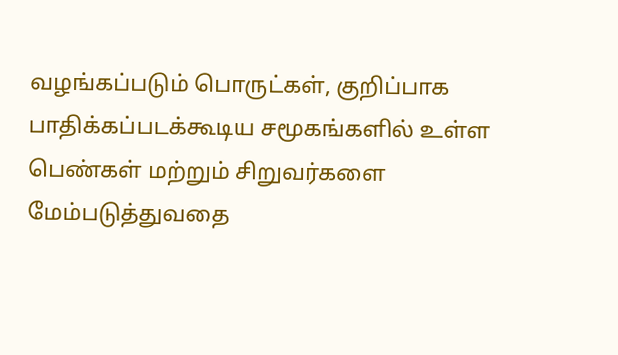வழங்கப்படும் பொருட்கள், குறிப்பாக பாதிக்கப்படக்கூடிய சமூகங்களில் உள்ள பெண்கள் மற்றும் சிறுவர்களை மேம்படுத்துவதை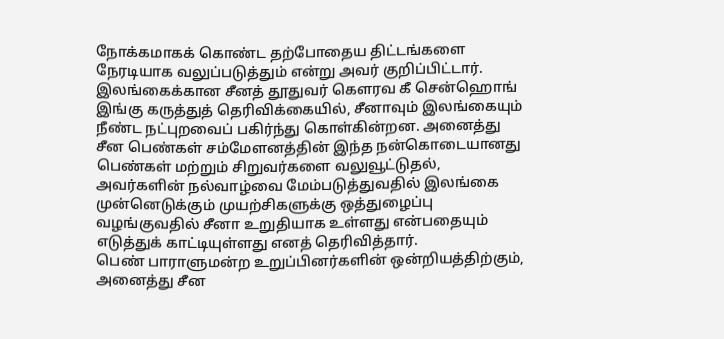நோக்கமாகக் கொண்ட தற்போதைய திட்டங்களை நேரடியாக வலுப்படுத்தும் என்று அவர் குறிப்பிட்டார்.
இலங்கைக்கான சீனத் தூதுவர் கௌரவ கீ சென்ஹொங் இங்கு கருத்துத் தெரிவிக்கையில், சீனாவும் இலங்கையும் நீண்ட நட்புறவைப் பகிர்ந்து கொள்கின்றன. அனைத்து சீன பெண்கள் சம்மேளனத்தின் இந்த நன்கொடையானது பெண்கள் மற்றும் சிறுவர்களை வலுவூட்டுதல், அவர்களின் நல்வாழ்வை மேம்படுத்துவதில் இலங்கை முன்னெடுக்கும் முயற்சிகளுக்கு ஒத்துழைப்பு வழங்குவதில் சீனா உறுதியாக உள்ளது என்பதையும் எடுத்துக் காட்டியுள்ளது எனத் தெரிவித்தார்.
பெண் பாராளுமன்ற உறுப்பினர்களின் ஒன்றியத்திற்கும், அனைத்து சீன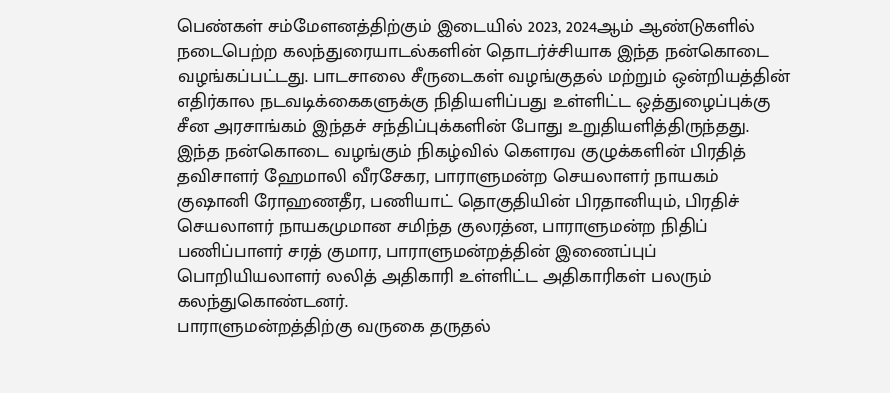பெண்கள் சம்மேளனத்திற்கும் இடையில் 2023, 2024ஆம் ஆண்டுகளில் நடைபெற்ற கலந்துரையாடல்களின் தொடர்ச்சியாக இந்த நன்கொடை வழங்கப்பட்டது. பாடசாலை சீருடைகள் வழங்குதல் மற்றும் ஒன்றியத்தின் எதிர்கால நடவடிக்கைகளுக்கு நிதியளிப்பது உள்ளிட்ட ஒத்துழைப்புக்கு சீன அரசாங்கம் இந்தச் சந்திப்புக்களின் போது உறுதியளித்திருந்தது.
இந்த நன்கொடை வழங்கும் நிகழ்வில் கௌரவ குழுக்களின் பிரதித் தவிசாளர் ஹேமாலி வீரசேகர, பாராளுமன்ற செயலாளர் நாயகம் குஷானி ரோஹணதீர, பணியாட் தொகுதியின் பிரதானியும், பிரதிச் செயலாளர் நாயகமுமான சமிந்த குலரத்ன, பாராளுமன்ற நிதிப் பணிப்பாளர் சரத் குமார, பாராளுமன்றத்தின் இணைப்புப் பொறியியலாளர் லலித் அதிகாரி உள்ளிட்ட அதிகாரிகள் பலரும் கலந்துகொண்டனர்.
பாராளுமன்றத்திற்கு வருகை தருதல்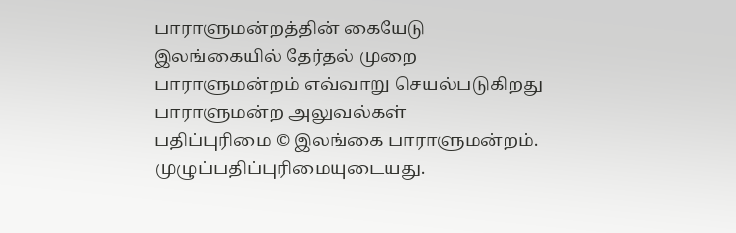பாராளுமன்றத்தின் கையேடு
இலங்கையில் தேர்தல் முறை
பாராளுமன்றம் எவ்வாறு செயல்படுகிறது
பாராளுமன்ற அலுவல்கள்
பதிப்புரிமை © இலங்கை பாராளுமன்றம்.
முழுப்பதிப்புரிமையுடையது.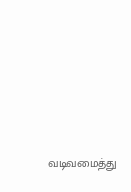வடிவமைத்து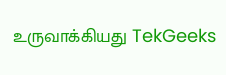உருவாக்கியது TekGeeks